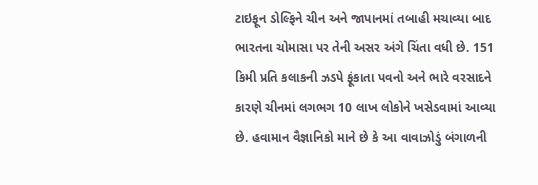ટાઇફૂન ડોલ્ફિને ચીન અને જાપાનમાં તબાહી મચાવ્યા બાદ ભારતના ચોમાસા પર તેની અસર અંગે ચિંતા વધી છે. 151 કિમી પ્રતિ કલાકની ઝડપે ફૂંકાતા પવનો અને ભારે વરસાદને કારણે ચીનમાં લગભગ 10 લાખ લોકોને ખસેડવામાં આવ્યા છે. હવામાન વૈજ્ઞાનિકો માને છે કે આ વાવાઝોડું બંગાળની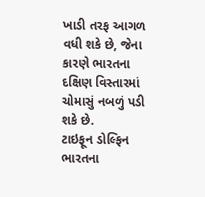ખાડી તરફ આગળ વધી શકે છે, જેના કારણે ભારતના દક્ષિણ વિસ્તારમાં ચોમાસું નબળું પડી શકે છે.
ટાઇફૂન ડોલ્ફિન ભારતના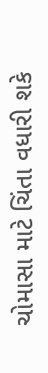ચોમાસા માટે ચિંતા વધારી શકે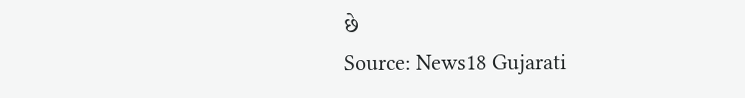છે
Source: News18 Gujarati